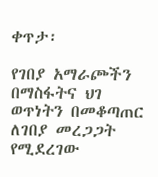ቀጥታ፡

የገበያ አማራጮችን በማስፋትና ህገ ወጥነትን በመቆጣጠር ለገበያ መረጋጋት የሚደረገው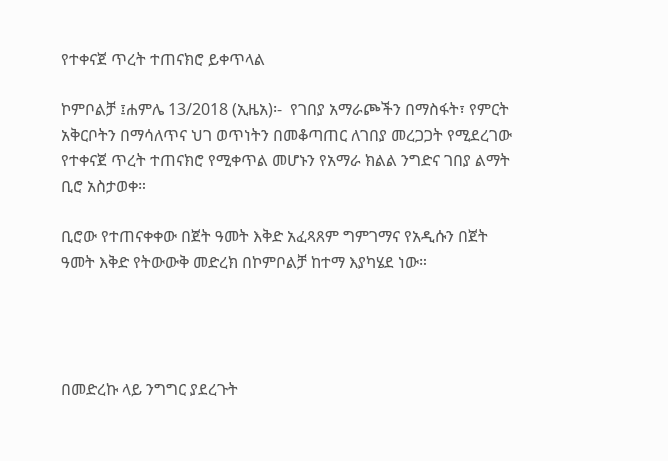የተቀናጀ ጥረት ተጠናክሮ ይቀጥላል

ኮምቦልቻ ፤ሐምሌ 13/2018 (ኢዜአ)፡-  የገበያ አማራጮችን በማስፋት፣ የምርት አቅርቦትን በማሳለጥና ህገ ወጥነትን በመቆጣጠር ለገበያ መረጋጋት የሚደረገው የተቀናጀ ጥረት ተጠናክሮ የሚቀጥል መሆኑን የአማራ ክልል ንግድና ገበያ ልማት ቢሮ አስታወቀ።

ቢሮው የተጠናቀቀው በጀት ዓመት እቅድ አፈጻጸም ግምገማና የአዲሱን በጀት ዓመት እቅድ የትውውቅ መድረክ በኮምቦልቻ ከተማ እያካሄደ ነው።




በመድረኩ ላይ ንግግር ያደረጉት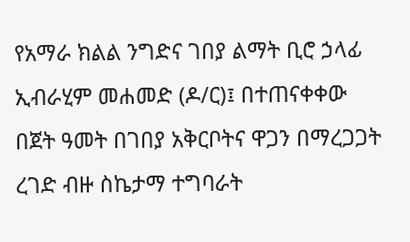የአማራ ክልል ንግድና ገበያ ልማት ቢሮ ኃላፊ ኢብራሂም መሐመድ (ዶ/ር)፤ በተጠናቀቀው በጀት ዓመት በገበያ አቅርቦትና ዋጋን በማረጋጋት ረገድ ብዙ ስኬታማ ተግባራት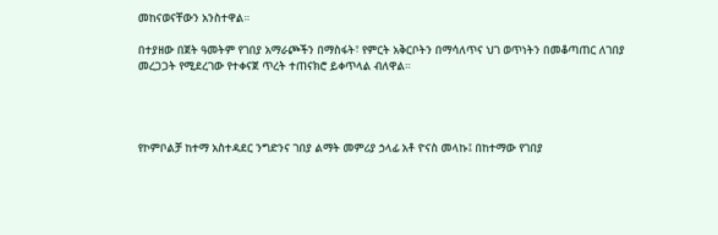መከናወናቸውን አንስተዋል።

በተያዘው በጀት ዓመትም የገበያ አማራጮችን በማስፋት፣ የምርት አቅርቦትን በማሳለጥና ህገ ወጥነትን በመቆጣጠር ለገበያ መረጋጋት የሚደረገው የተቀናጀ ጥረት ተጠናክሮ ይቀጥላል ብለዋል።




የኮምቦልቻ ከተማ አስተዳደር ንግድንና ገበያ ልማት መምሪያ ኃላፊ አቶ ዮናስ መላኩ፤ በከተማው የገበያ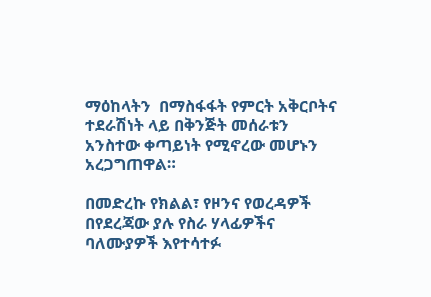ማዕከላትን  በማስፋፋት የምርት አቅርቦትና ተደራሽነት ላይ በቅንጅት መሰራቱን አንስተው ቀጣይነት የሚኖረው መሆኑን አረጋግጠዋል።

በመድረኩ የክልል፣ የዞንና የወረዳዎች በየደረጃው ያሉ የስራ ሃላፊዎችና ባለሙያዎች እየተሳተፉ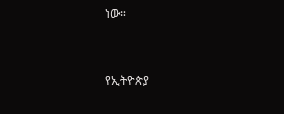ነው።



የኢትዮጵያ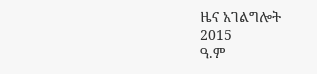ዜና አገልግሎት
2015
ዓ.ም